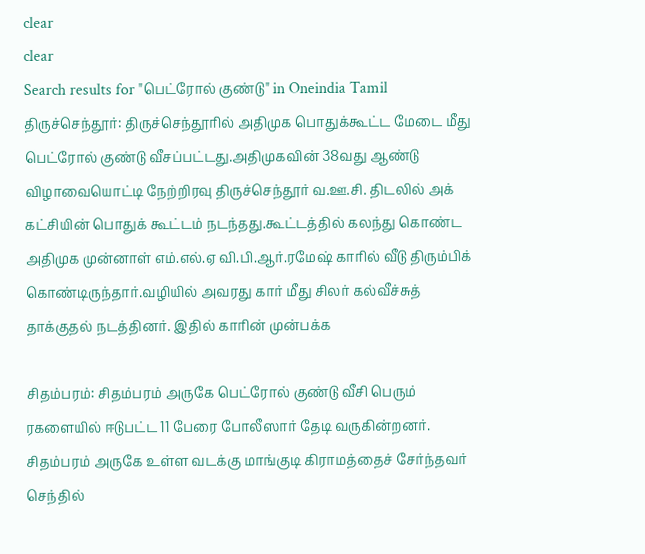clear
clear
Search results for "பெட்ரோல் குண்டு" in Oneindia Tamil
திருச்செந்தூர்: திருச்செந்தூரில் அதிமுக பொதுக்கூட்ட மேடை மீது பெட்ரோல் குண்டு வீசப்பட்டது.அதிமுகவின் 38வது ஆண்டு விழாவையொட்டி நேற்றிரவு திருச்செந்தூர் வ.ஊ.சி. திடலில் அக் கட்சியின் பொதுக் கூட்டம் நடந்தது.கூட்டத்தில் கலந்து கொண்ட அதிமுக முன்னாள் எம்.எல்.ஏ வி.பி.ஆர்.ரமேஷ் காரில் வீடு திரும்பிக் கொண்டிருந்தார்.வழியில் அவரது கார் மீது சிலர் கல்வீச்சுத் தாக்குதல் நடத்தினர். இதில் காரின் முன்பக்க

சிதம்பரம்: சிதம்பரம் அருகே பெட்ரோல் குண்டு வீசி பெரும் ரகளையில் ஈடுபட்ட 11 பேரை போலீஸார் தேடி வருகின்றனர். சிதம்பரம் அருகே உள்ள வடக்கு மாங்குடி கிராமத்தைச் சேர்ந்தவர் செந்தில்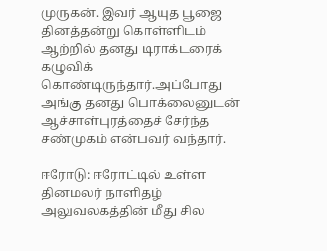முருகன். இவர் ஆயுத பூஜை தினத்தன்று கொள்ளிடம் ஆற்றில் தனது டிராக்டரைக் கழுவிக் கொண்டிருந்தார்.அப்போது அங்கு தனது பொக்லைனுடன் ஆச்சாள்புரத்தைச் சேர்ந்த சண்முகம் என்பவர் வந்தார்.

ஈரோடு: ஈரோட்டில் உள்ள தினமலர் நாளிதழ் அலுவலகத்தின் மீது சில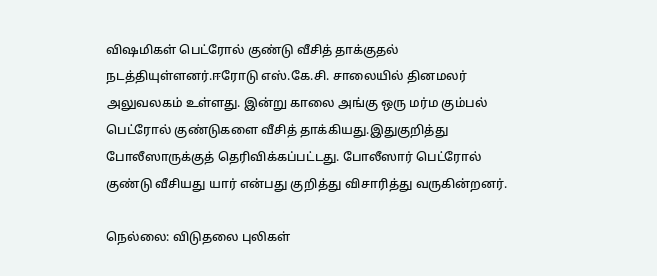விஷமிகள் பெட்ரோல் குண்டு வீசித் தாக்குதல் நடத்தியுள்ளனர்.ஈரோடு எஸ்.கே.சி. சாலையில் தினமலர் அலுவலகம் உள்ளது. இன்று காலை அங்கு ஒரு மர்ம கும்பல் பெட்ரோல் குண்டுகளை வீசித் தாக்கியது.இதுகுறித்து போலீஸாருக்குத் தெரிவிக்கப்பட்டது. போலீஸார் பெட்ரோல் குண்டு வீசியது யார் என்பது குறித்து விசாரித்து வருகின்றனர்.

நெல்லை: விடுதலை புலிகள்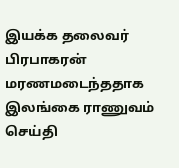இயக்க தலைவர் பிரபாகரன் மரணமடைந்ததாக இலங்கை ராணுவம் செய்தி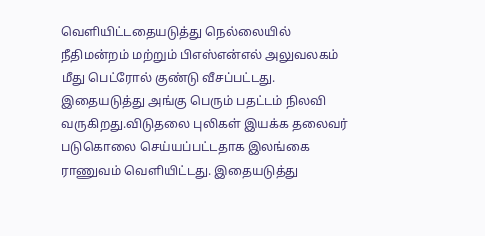வெளியிட்டதையடுத்து நெல்லையில் நீதிமன்றம் மற்றும் பிஎஸ்என்எல் அலுவலகம் மீது பெட்ரோல் குண்டு வீசப்பட்டது. இதையடுத்து அங்கு பெரும் பதட்டம் நிலவி வருகிறது.விடுதலை புலிகள் இயக்க தலைவர் படுகொலை செய்யப்பட்டதாக இலங்கை ராணுவம் வெளியிட்டது. இதையடுத்து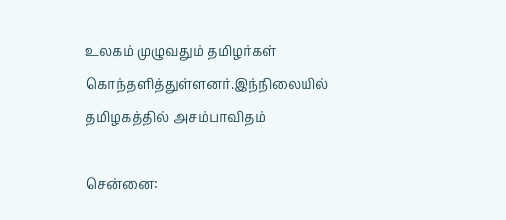உலகம் முழுவதும் தமிழர்கள் கொந்தளித்துள்ளனர்.இந்நிலையில் தமிழகத்தில் அசம்பாவிதம்

சென்னை: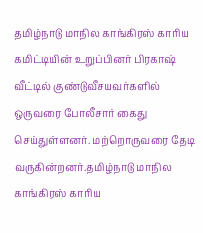தமிழ்நாடு மாநில காங்கிரஸ் காரிய கமிட்டியின் உறுப்பினர் பிரகாஷ் வீட்டில் குண்டுவீசயவர்களில் ஒருவரை போலீசார் கைது செய்துள்ளனர். மற்றொருவரை தேடி வருகின்றனர்.தமிழ்நாடு மாநில காங்கிரஸ் காரிய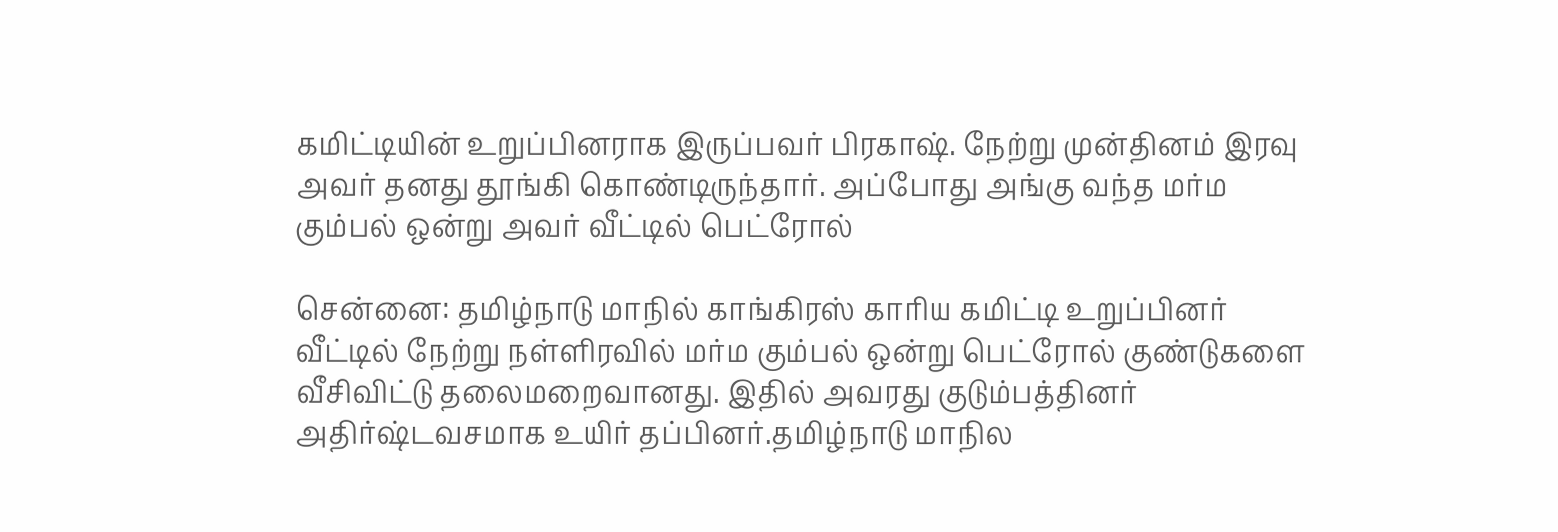கமிட்டியின் உறுப்பினராக இருப்பவர் பிரகாஷ். நேற்று முன்தினம் இரவு அவர் தனது தூங்கி கொண்டிருந்தார். அப்போது அங்கு வந்த மர்ம கும்பல் ஒன்று அவர் வீட்டில் பெட்ரோல்

சென்னை: தமிழ்நாடு மாநில் காங்கிரஸ் காரிய கமிட்டி உறுப்பினர் வீட்டில் நேற்று நள்ளிரவில் மர்ம கும்பல் ஒன்று பெட்ரோல் குண்டுகளை வீசிவிட்டு தலைமறைவானது. இதில் அவரது குடும்பத்தினர் அதிர்ஷ்டவசமாக உயிர் தப்பினர்.தமிழ்நாடு மாநில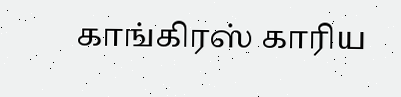காங்கிரஸ் காரிய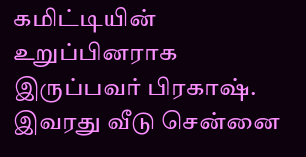கமிட்டியின் உறுப்பினராக இருப்பவர் பிரகாஷ். இவரது வீடு சென்னை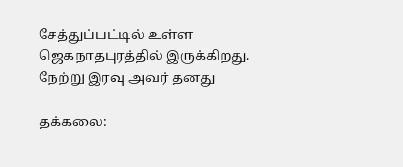சேத்துப்பட்டில் உள்ள ஜெகநாதபுரத்தில் இருக்கிறது. நேற்று இரவு அவர் தனது

தக்கலை: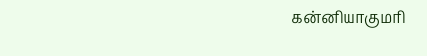கன்னியாகுமரி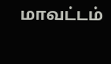மாவட்டம்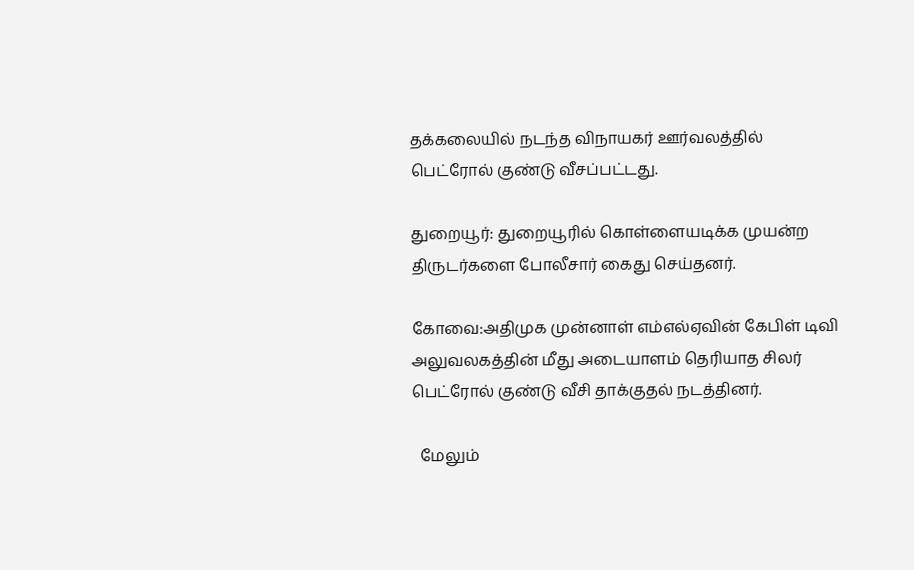தக்கலையில் நடந்த விநாயகர் ஊர்வலத்தில் பெட்ரோல் குண்டு வீசப்பட்டது.

துறையூர்: துறையூரில் கொள்ளையடிக்க முயன்ற திருடர்களை போலீசார் கைது செய்தனர்.

கோவை:அதிமுக முன்னாள் எம்எல்ஏவின் கேபிள் டிவி அலுவலகத்தின் மீது அடையாளம் தெரியாத சிலர் பெட்ரோல் குண்டு வீசி தாக்குதல் நடத்தினர்.

  மேலும்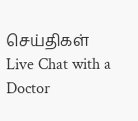செய்திகள்
Live Chat with a Doctor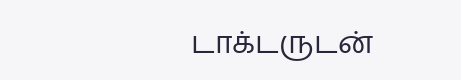டாக்டருடன்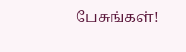பேசுங்கள்!